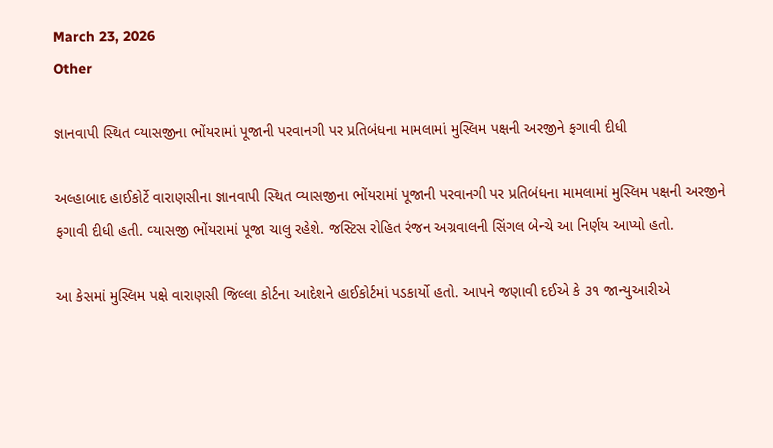March 23, 2026
Other

જ્ઞાનવાપી સ્‍થિત વ્‍યાસજીના ભોંયરામાં પૂજાની પરવાનગી પર પ્રતિબંધના મામલામાં મુસ્‍લિમ પક્ષની અરજીને ફગાવી દીધી

અલ્‍હાબાદ હાઈકોર્ટે વારાણસીના જ્ઞાનવાપી સ્‍થિત વ્‍યાસજીના ભોંયરામાં પૂજાની પરવાનગી પર પ્રતિબંધના મામલામાં મુસ્‍લિમ પક્ષની અરજીને ફગાવી દીધી હતી. વ્‍યાસજી ભોંયરામાં પૂજા ચાલુ રહેશે. જસ્‍ટિસ રોહિત રંજન અગ્રવાલની સિંગલ બેન્‍ચે આ નિર્ણય આપ્‍યો હતો.

આ કેસમાં મુસ્‍લિમ પક્ષે વારાણસી જિલ્લા કોર્ટના આદેશને હાઈકોર્ટમાં પડકાર્યો હતો. આપને જણાવી દઈએ કે ૩૧ જાન્‍યુઆરીએ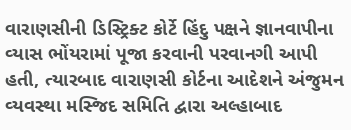વારાણસીની ડિસ્‍ટ્રિક્‍ટ કોર્ટે હિંદુ પક્ષને જ્ઞાનવાપીના વ્‍યાસ ભોંયરામાં પૂજા કરવાની પરવાનગી આપી હતી, ત્‍યારબાદ વારાણસી કોર્ટના આદેશને અંજુમન વ્‍યવસ્‍થા મસ્‍જિદ સમિતિ દ્વારા અલ્‍હાબાદ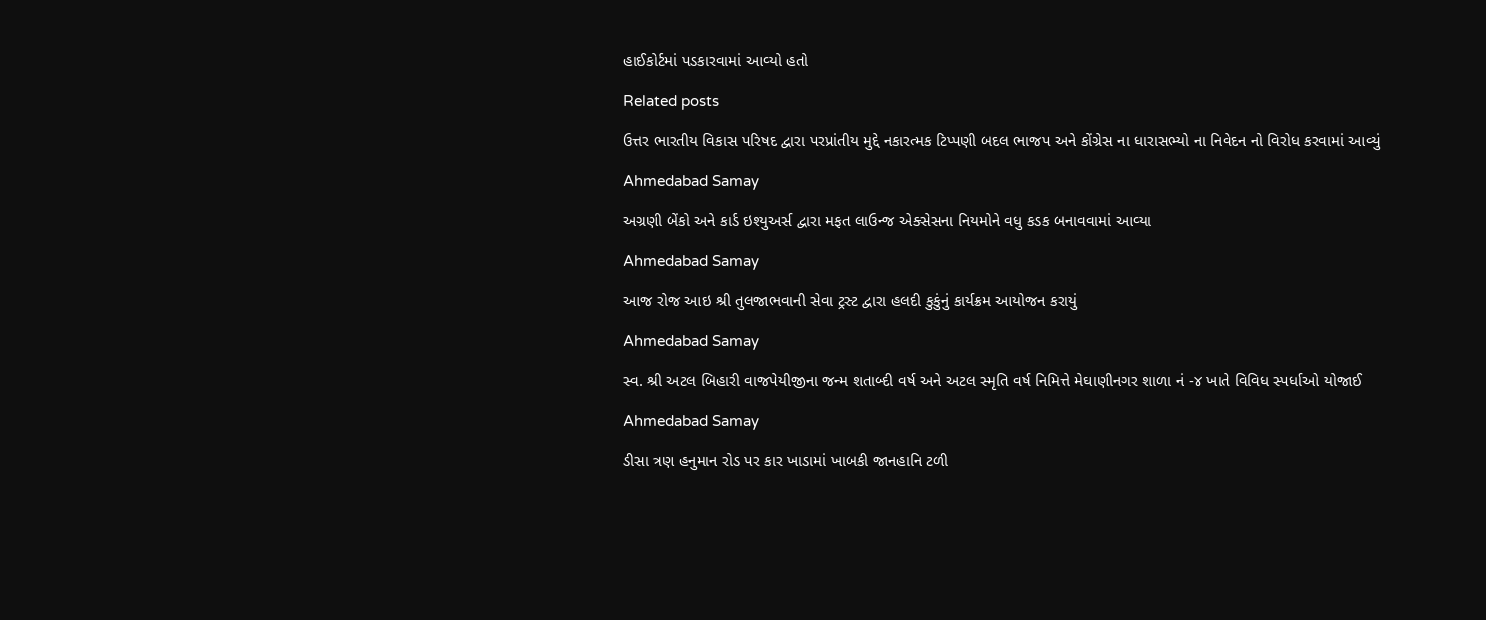હાઈકોર્ટમાં પડકારવામાં આવ્‍યો હતો

Related posts

ઉત્તર ભારતીય વિકાસ પરિષદ દ્વારા પરપ્રાંતીય મુદ્દે નકારત્મક ટિપ્પણી બદલ ભાજપ અને કોંગ્રેસ ના ધારાસભ્યો ના નિવેદન નો વિરોધ કરવામાં આવ્યું

Ahmedabad Samay

અગ્રણી બેંકો અને કાર્ડ ઇશ્‍યુઅર્સ દ્વારા મફત લાઉન્‍જ એક્‍સેસના નિયમોને વધુ કડક બનાવવામાં આવ્‍યા

Ahmedabad Samay

આજ રોજ આઇ શ્રી તુલજાભવાની સેવા ટ્રસ્ટ દ્વારા હલદી કુકુંનું કાર્યક્રમ આયોજન કરાયું

Ahmedabad Samay

સ્વ. શ્રી અટલ બિહારી વાજપેયીજીના જન્મ શતાબ્દી વર્ષ અને અટલ સ્મૃતિ વર્ષ નિમિત્તે મેઘાણીનગર શાળા નં -૪ ખાતે વિવિધ સ્પર્ધાઓ યોજાઈ

Ahmedabad Samay

ડીસા ત્રણ હનુમાન રોડ પર કાર ખાડામાં ખાબકી જાનહાનિ ટળી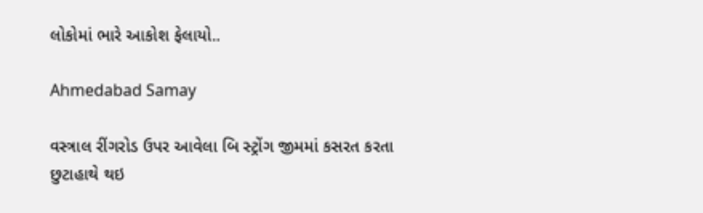લોકોમાં ભારે આકોશ ફેલાયો..

Ahmedabad Samay

વસ્ત્રાલ રીંગરોડ ઉપર આવેલા બિ સ્ટ્રોંગ જીમમાં કસરત કરતા છુટાહાથે થઇ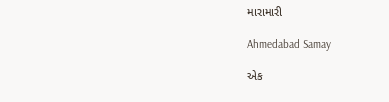મારામારી

Ahmedabad Samay

એક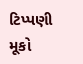ટિપ્પણી મૂકો